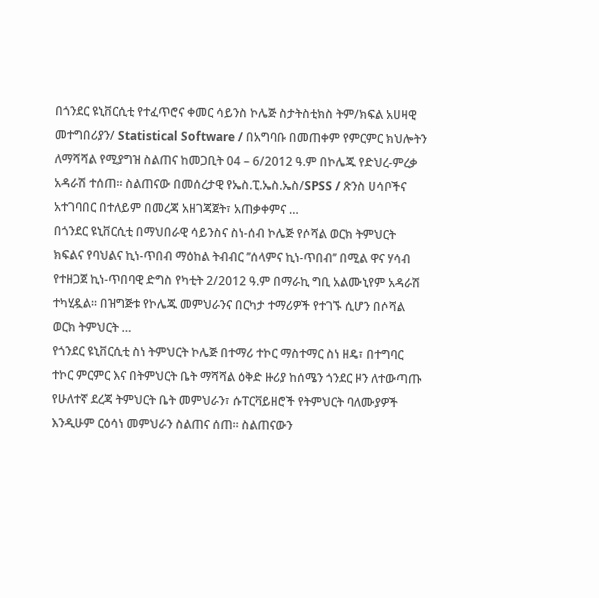በጎንደር ዩኒቨርሲቲ የተፈጥሮና ቀመር ሳይንስ ኮሌጅ ስታትስቲክስ ትም/ክፍል አሀዛዊ መተግበሪያን/ Statistical Software / በአግባቡ በመጠቀም የምርምር ክህሎትን ለማሻሻል የሚያግዝ ስልጠና ከመጋቢት 04 – 6/2012 ዓ.ም በኮሌጁ የድህረ-ምረቃ አዳራሽ ተሰጠ፡፡ ስልጠናው በመሰረታዊ የኤስ.ፒ.ኤስ.ኤስ/SPSS / ጽንስ ሀሳቦችና አተገባበር በተለይም በመረጃ አዘገጃጀት፣ አጠቃቀምና …
በጎንደር ዩኒቨርሲቲ በማህበራዊ ሳይንስና ስነ-ሰብ ኮሌጅ የሶሻል ወርክ ትምህርት ክፍልና የባህልና ኪነ-ጥበብ ማዕከል ትብብር ’’ሰላምና ኪነ-ጥበብ’’ በሚል ዋና ሃሳብ የተዘጋጀ ኪነ-ጥበባዊ ድግስ የካቲት 2/2012 ዓ.ም በማራኪ ግቢ አልሙኒየም አዳራሽ ተካሂዷል፡፡ በዝግጅቱ የኮሌጁ መምህራንና በርካታ ተማሪዎች የተገኙ ሲሆን በሶሻል ወርክ ትምህርት …
የጎንደር ዩኒቨርሲቲ ስነ ትምህርት ኮሌጅ በተማሪ ተኮር ማስተማር ስነ ዘዴ፣ በተግባር ተኮር ምርምር እና በትምህርት ቤት ማሻሻል ዕቅድ ዙሪያ ከሰሜን ጎንደር ዞን ለተውጣጡ የሁለተኛ ደረጃ ትምህርት ቤት መምህራን፣ ሱፐርቫይዘሮች የትምህርት ባለሙያዎች እንዲሁም ርዕሳነ መምህራን ስልጠና ሰጠ፡፡ ስልጠናውን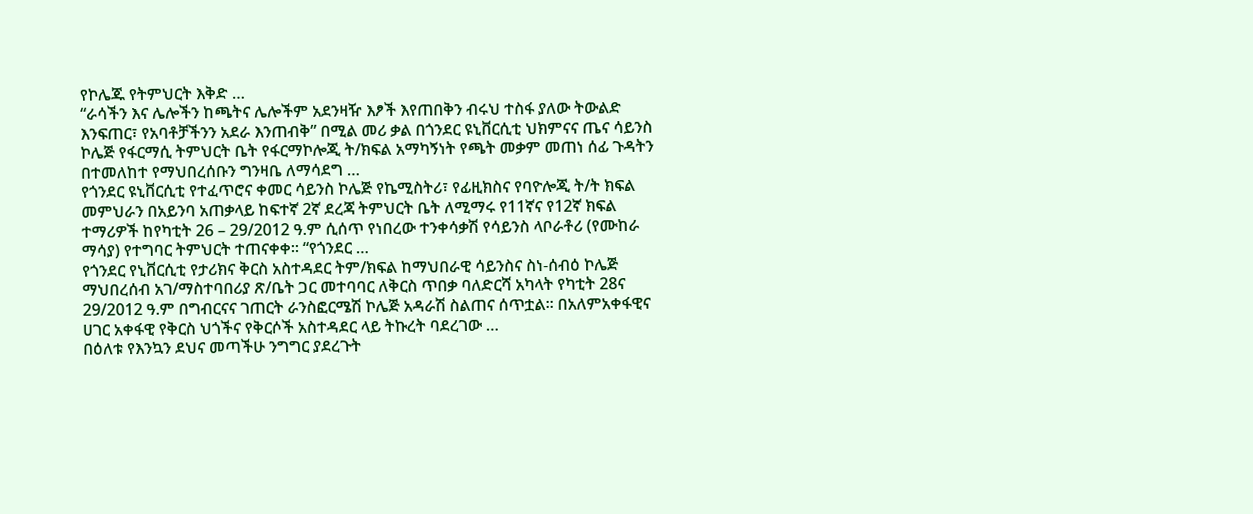የኮሌጁ የትምህርት እቅድ …
“ራሳችን እና ሌሎችን ከጫትና ሌሎችም አደንዛዥ እፆች እየጠበቅን ብሩህ ተስፋ ያለው ትውልድ እንፍጠር፣ የአባቶቻችንን አደራ እንጠብቅ” በሚል መሪ ቃል በጎንደር ዩኒቨርሲቲ ህክምናና ጤና ሳይንስ ኮሌጅ የፋርማሲ ትምህርት ቤት የፋርማኮሎጂ ት/ክፍል አማካኝነት የጫት መቃም መጠነ ሰፊ ጉዳትን በተመለከተ የማህበረሰቡን ግንዛቤ ለማሳደግ …
የጎንደር ዩኒቨርሲቲ የተፈጥሮና ቀመር ሳይንስ ኮሌጅ የኬሚስትሪ፣ የፊዚክስና የባዮሎጂ ት/ት ክፍል መምህራን በአይንባ አጠቃላይ ከፍተኛ 2ኛ ደረጃ ትምህርት ቤት ለሚማሩ የ11ኛና የ12ኛ ክፍል ተማሪዎች ከየካቲት 26 – 29/2012 ዓ.ም ሲሰጥ የነበረው ተንቀሳቃሽ የሳይንስ ላቦራቶሪ (የሙከራ ማሳያ) የተግባር ትምህርት ተጠናቀቀ፡፡ “የጎንደር …
የጎንደር የኒቨርሲቲ የታሪክና ቅርስ አስተዳደር ትም/ክፍል ከማህበራዊ ሳይንስና ስነ-ሰብዕ ኮሌጅ ማህበረሰብ አገ/ማስተባበሪያ ጽ/ቤት ጋር መተባባር ለቅርስ ጥበቃ ባለድርሻ አካላት የካቲት 28ና 29/2012 ዓ.ም በግብርናና ገጠርት ራንስፎርሜሽ ኮሌጅ አዳራሽ ስልጠና ሰጥቷል፡፡ በአለምአቀፋዊና ሀገር አቀፋዊ የቅርስ ህጎችና የቅርሶች አስተዳደር ላይ ትኩረት ባደረገው …
በዕለቱ የእንኳን ደህና መጣችሁ ንግግር ያደረጉት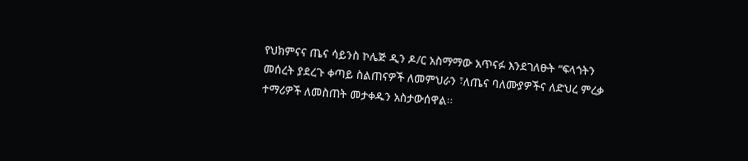የህክምናና ጤና ሳይንስ ኮሌጅ ዲን ዶ/ር አስማማው አጥናፉ እንደገለፁት “ፍላጎትን መሰረት ያደረጉ ቀጣይ ስልጠናዎች ለመምህራን ፣ለጤና ባለሙያዎችና ለድህረ ምረቃ ተማሪዎች ለመስጠት መታቀዱን አስታውሰዋል፡፡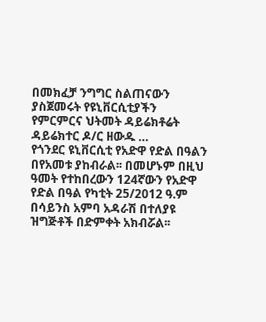በመክፈቻ ንግግር ስልጠናውን ያስጀመሩት የዩኒቨርሲቲያችን የምርምርና ህትመት ዳይሬክቶሬት ዳይሬክተር ዶ/ር ዘውዱ …
የጎንደር ዩኒቨርሲቲ የአድዋ የድል በዓልን በየአመቱ ያከብራል፡፡ በመሆኑም በዚህ ዓመት የተከበረውን 124ኛውን የአድዋ የድል በዓል የካቲት 25/2012 ዓ.ም በሳይንስ አምባ አዳራሽ በተለያዩ ዝግጅቶች በድምቀት አክብሯል፡፡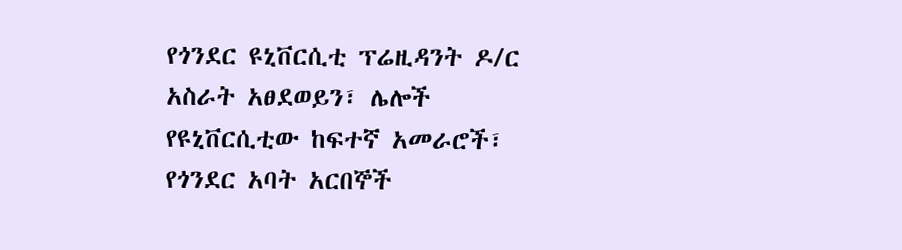የጎንደር ዩኒቨርሲቲ ፕሬዚዳንት ዶ/ር አስራት አፀደወይን፣ ሌሎች የዩኒቨርሲቲው ከፍተኛ አመራሮች፣ የጎንደር አባት አርበኞች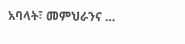አባላት፣ መምህራንና …